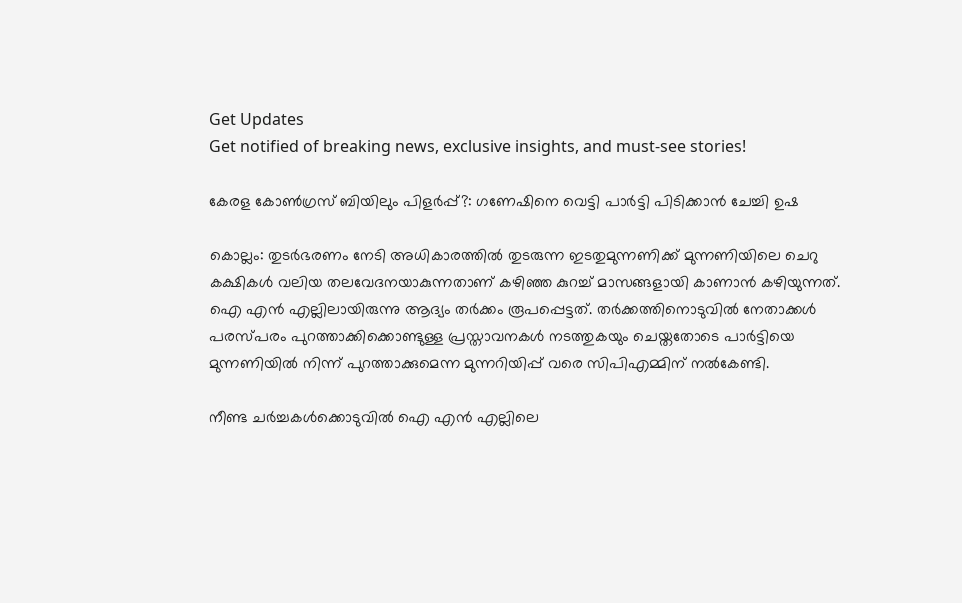Get Updates
Get notified of breaking news, exclusive insights, and must-see stories!

കേരള കോണ്‍ഗ്രസ് ബിയിലും പിളർപ്പ്?: ഗണേഷിനെ വെട്ടി പാർട്ടി പിടിക്കാന്‍ ചേച്ചി ഉഷ

കൊല്ലം: തുടർഭരണം നേടി അധികാരത്തില്‍ തുടരുന്ന ഇടതുമുന്നണിക്ക് മുന്നണിയിലെ ചെറു കക്ഷികള്‍ വലിയ തലവേദനയാകുന്നതാണ് കഴിഞ്ഞ കുറച്ച് മാസങ്ങളായി കാണാന്‍ കഴിയുന്നത്. ഐ എന്‍ എല്ലിലായിരുന്നു ആദ്യം തർക്കം രൂപപ്പെട്ടത്. തർക്കത്തിനൊടുവില്‍ നേതാക്കള്‍ പരസ്പരം പുറത്താക്കിക്കൊണ്ടുള്ള പ്രസ്താവനകള്‍ നടത്തുകയും ചെയ്തതോടെ പാർട്ടിയെ മുന്നണിയില്‍ നിന്ന് പുറത്താക്കുമെന്ന മുന്നറിയിപ്പ് വരെ സിപിഎമ്മിന് നല്‍കേണ്ടി.

നീണ്ട ചർച്ചകള്‍ക്കൊടുവില്‍ ഐ എന്‍ എല്ലിലെ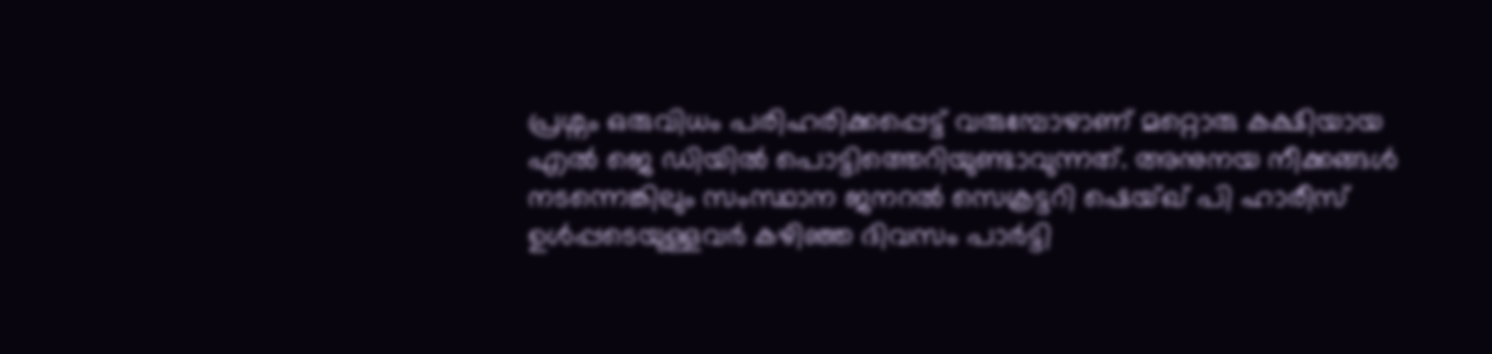പ്രശ്നം ഒരുവിധം പരിഹരിക്കപ്പെട്ട് വരുമ്പോഴാണ് മറ്റൊരു കക്ഷിയായ എല്‍ ജെ ഡിയില്‍ പൊട്ടിത്തെറിയുണ്ടാവുന്നത്. അനുനയ നീക്കങ്ങള്‍ നടന്നെങ്കിലും സംസ്ഥാന ജനറല്‍ സെക്രട്ടറി ഷെയ്ഖ് പി ഹാരീസ് ഉള്‍പ്പടെയുള്ളവർ കഴിഞ്ഞ ദിവസം പാർട്ടി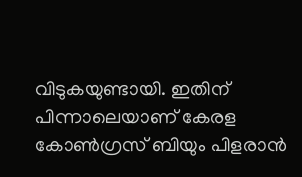വിടുകയുണ്ടായി. ഇതിന് പിന്നാലെയാണ് കേരള കോണ്‍ഗ്രസ് ബിയും പിളരാന്‍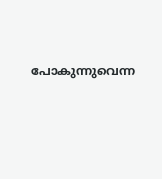പോകുന്നുവെന്ന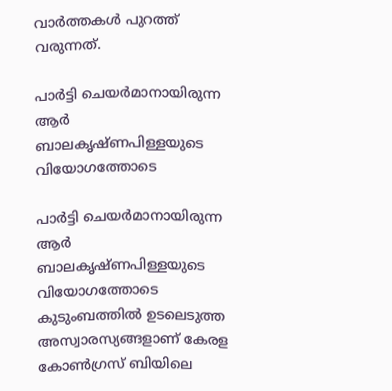വാർത്തകള്‍ പുറത്ത് വരുന്നത്.

പാർട്ടി ചെയർമാനായിരുന്ന ആർ ബാലകൃഷ്ണപിള്ളയുടെ വിയോഗത്തോടെ

പാർട്ടി ചെയർമാനായിരുന്ന ആർ ബാലകൃഷ്ണപിള്ളയുടെ വിയോഗത്തോടെ കുടുംബത്തില്‍ ഉടലെടുത്ത അസ്വാരസ്യങ്ങളാണ് കേരള കോണ്‍ഗ്രസ് ബിയിലെ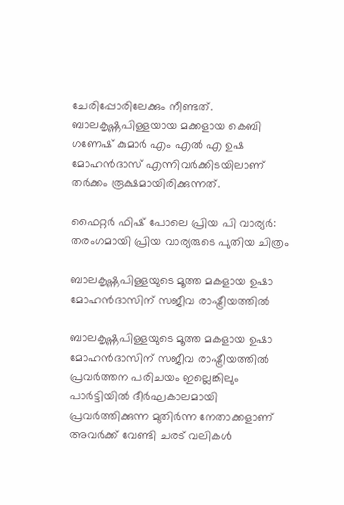ചേരിപ്പോരിലേക്കും നീണ്ടത്. ബാലകൃഷ്ണപിള്ളയായ മക്കളായ കെബി ഗണേഷ് കുമാർ എം എല്‍ എ ഉഷ മോഹന്‍ദാസ് എന്നിവർക്കിടയിലാണ് തർക്കം രൂക്ഷമായിരിക്കുന്നത്.

ഫൈറ്റർ ഫിഷ് പോലെ പ്രിയ പി വാര്യർ: തരംഗമായി പ്രിയ വാര്യരുടെ പുതിയ ചിത്രം

ബാലകൃഷ്ണപിള്ളയുടെ മൂത്ത മകളായ ഉഷാ മോഹന്‍ദാസിന് സജീവ രാഷ്ട്രീയത്തില്‍

ബാലകൃഷ്ണപിള്ളയുടെ മൂത്ത മകളായ ഉഷാ മോഹന്‍ദാസിന് സജീവ രാഷ്ട്രീയത്തില്‍ പ്രവർത്തന പരിചയം ഇല്ലെങ്കിലും പാർട്ടിയില്‍ ദീർഘകാലമായി പ്രവർത്തിക്കുന്ന മുതിർന്ന നേതാക്കളാണ് അവർക്ക് വേണ്ടി ചരട് വലികള്‍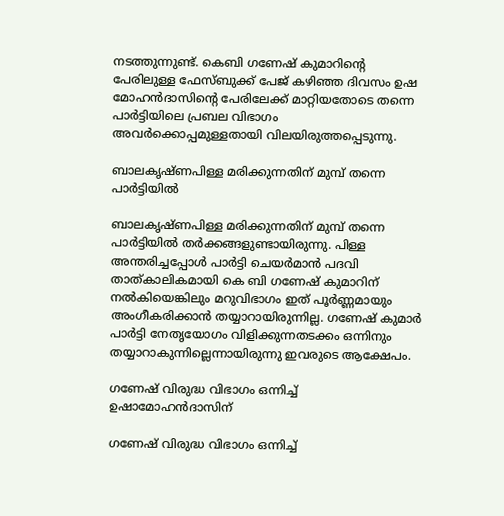നടത്തുന്നുണ്ട്. കെബി ഗണേഷ് കുമാറിന്റെ പേരിലുള്ള ഫേസ്ബുക്ക് പേജ് കഴിഞ്ഞ ദിവസം ഉഷ മോഹന്‍ദാസിന്റെ പേരിലേക്ക് മാറ്റിയതോടെ തന്നെ പാർട്ടിയിലെ പ്രബല വിഭാഗം അവർക്കൊപ്പമുള്ളതായി വിലയിരുത്തപ്പെടുന്നു.

ബാലകൃഷ്ണപിള്ള മരിക്കുന്നതിന് മുമ്പ് തന്നെ പാർട്ടിയില്‍

ബാലകൃഷ്ണപിള്ള മരിക്കുന്നതിന് മുമ്പ് തന്നെ പാർട്ടിയില്‍ തർക്കങ്ങളുണ്ടായിരുന്നു. പിള്ള അന്തരിച്ചപ്പോൾ പാർട്ടി ചെയർമാൻ പദവി താത്കാലികമായി കെ ബി ഗണേഷ് കുമാറിന് നല്‍കിയെങ്കിലും മറുവിഭാഗം ഇത് പൂർണ്ണമായും അംഗീകരിക്കാന്‍ തയ്യാറായിരുന്നില്ല. ഗണേഷ് കുമാർ പാർട്ടി നേതൃയോഗം വിളിക്കുന്നതടക്കം ഒന്നിനും തയ്യാറാകുന്നില്ലെന്നായിരുന്നു ഇവരുടെ ആക്ഷേപം.

ഗണേഷ് വിരുദ്ധ വിഭാഗം ഒന്നിച്ച് ഉഷാമോഹന്‍ദാസിന്

ഗണേഷ് വിരുദ്ധ വിഭാഗം ഒന്നിച്ച്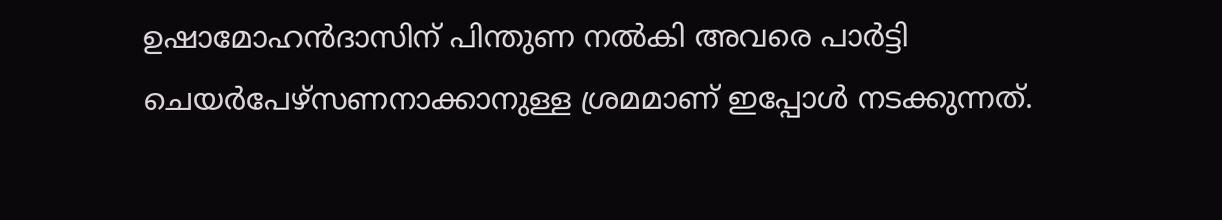ഉഷാമോഹന്‍ദാസിന് പിന്തുണ നല്‍കി അവരെ പാർട്ടി ചെയർപേഴ്സണനാക്കാനുള്ള ശ്രമമാണ് ഇപ്പോള്‍ നടക്കുന്നത്.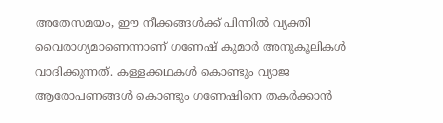അതേസമയം, ഈ നീക്കങ്ങള്‍ക്ക് പിന്നില്‍ വ്യക്തി വൈരാഗ്യമാണെന്നാണ് ഗണേഷ് കുമാർ അനുകൂലികള്‍ വാദിക്കുന്നത്. കള്ളക്കഥകള്‍ കൊണ്ടും വ്യാജ ആരോപണങ്ങള്‍ കൊണ്ടും ഗണേഷിനെ തകർക്കാൻ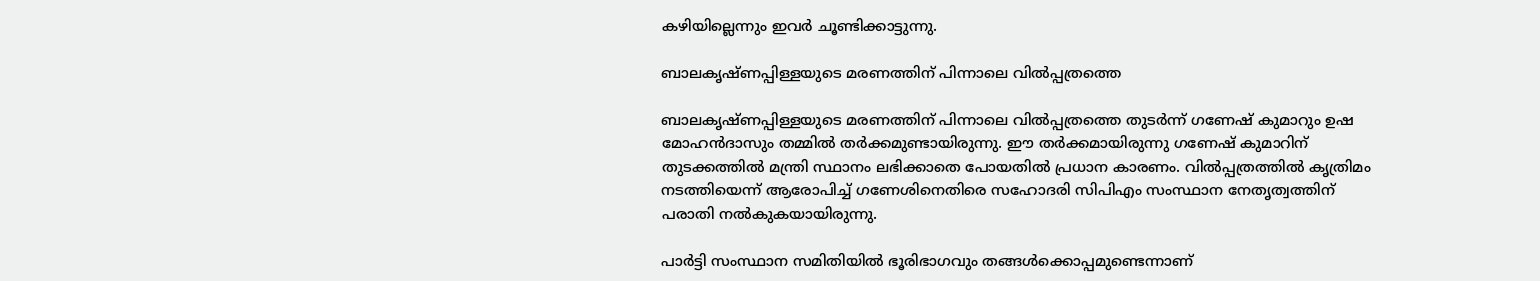കഴിയില്ലെന്നും ഇവർ ചൂണ്ടിക്കാട്ടുന്നു.

ബാലകൃഷ്ണപ്പിള്ളയുടെ മരണത്തിന് പിന്നാലെ വില്‍പ്പത്രത്തെ

ബാലകൃഷ്ണപ്പിള്ളയുടെ മരണത്തിന് പിന്നാലെ വില്‍പ്പത്രത്തെ തുടർന്ന് ഗണേഷ് കുമാറും ഉഷ മോഹന്‍ദാസും തമ്മില്‍ തർക്കമുണ്ടായിരുന്നു. ഈ തർക്കമായിരുന്നു ഗണേഷ് കുമാറിന് തുടക്കത്തില്‍ മന്ത്രി സ്ഥാനം ലഭിക്കാതെ പോയതില്‍ പ്രധാന കാരണം. വിൽപ്പത്രത്തിൽ കൃത്രിമം നടത്തിയെന്ന് ആരോപിച്ച് ഗണേശിനെതിരെ സഹോദരി സിപിഎം സംസ്ഥാന നേതൃത്വത്തിന് പരാതി നൽകുകയായിരുന്നു.

പാർട്ടി സംസ്ഥാന സമിതിയിൽ ഭൂരിഭാഗവും തങ്ങൾക്കൊപ്പമുണ്ടെന്നാണ്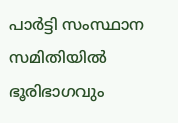പാർട്ടി സംസ്ഥാന സമിതിയിൽ ഭൂരിഭാഗവും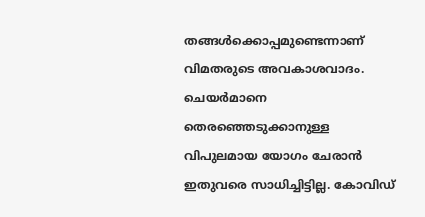തങ്ങൾക്കൊപ്പമുണ്ടെന്നാണ് വിമതരുടെ അവകാശവാദം. ചെയർമാനെ തെരഞ്ഞെടുക്കാനുള്ള വിപുലമായ യോഗം ചേരാൻ ഇതുവരെ സാധിച്ചിട്ടില്ല. കോവിഡ്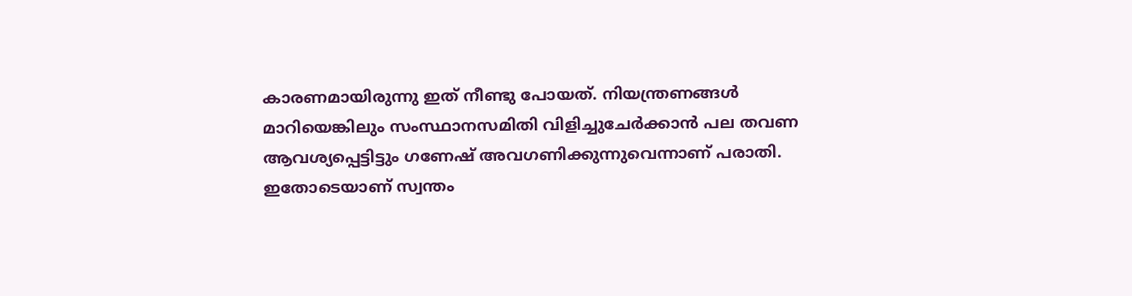കാരണമായിരുന്നു ഇത് നീണ്ടു പോയത്. നിയന്ത്രണങ്ങള്‍ മാറിയെങ്കിലും സംസ്ഥാനസമിതി വിളിച്ചുചേർക്കാൻ പല തവണ ആവശ്യപ്പെട്ടിട്ടും ഗണേഷ് അവഗണിക്കുന്നുവെന്നാണ് പരാതി. ഇതോടെയാണ് സ്വന്തം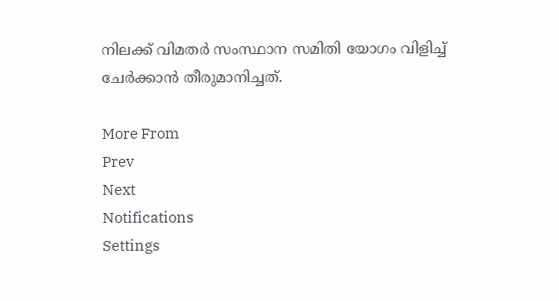നിലക്ക് വിമതർ സംസ്ഥാന സമിതി യോഗം വിളിച്ച് ചേർക്കാന്‍ തീരുമാനിച്ചത്.

More From
Prev
Next
Notifications
Settings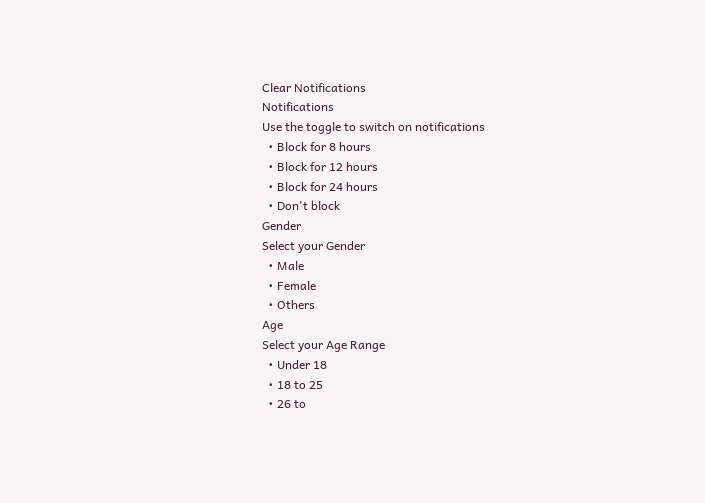Clear Notifications
Notifications
Use the toggle to switch on notifications
  • Block for 8 hours
  • Block for 12 hours
  • Block for 24 hours
  • Don't block
Gender
Select your Gender
  • Male
  • Female
  • Others
Age
Select your Age Range
  • Under 18
  • 18 to 25
  • 26 to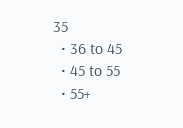35
  • 36 to 45
  • 45 to 55
  • 55+